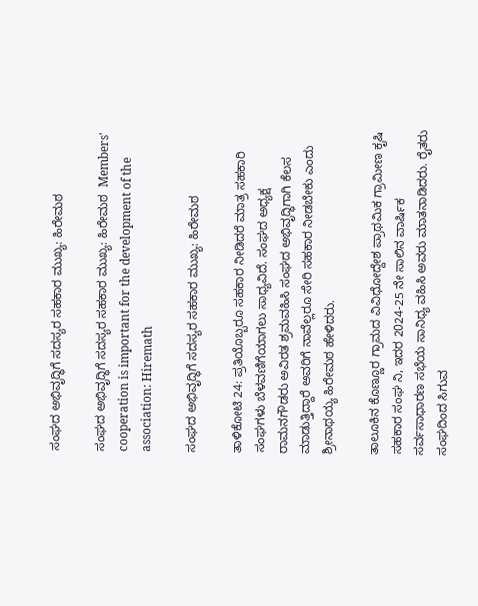ಸಂಘದ ಅಭಿವೃದ್ಧಿಗೆ ಸದಸ್ಯರ ಸಹಕಾರ ಮುಖ್ಯ: ಹಿರೇಮಠ

ಸಂಘದ ಅಭಿವೃದ್ಧಿಗೆ ಸದಸ್ಯರ ಸಹಕಾರ ಮುಖ್ಯ: ಹಿರೇಮಠ  Members' cooperation is important for the development of the association: Hiremath

ಸಂಘದ ಅಭಿವೃದ್ಧಿಗೆ ಸದಸ್ಯರ ಸಹಕಾರ ಮುಖ್ಯ: ಹಿರೇಮಠ

ತಾಳಿಕೋಟಿ 24: ಪ್ರತಿಯೊಬ್ಬರೂ ಸಹಕಾರ ನೀಡಿದರೆ ಮಾತ್ರ ಸಹಕಾರಿ ಸಂಘಗಳು ಬೆಳವಣಿಗೆಯಾಗಲು ಸಾಧ್ಯವಿದೆ. ಸಂಘದ ಅಧ್ಯಕ್ಷ ರಾಮನಗೌಡರು ಅವಿರತ ಶ್ರಮವಹಿಸಿ ಸಂಘದ ಅಭಿವೃದ್ಧಿಗಾಗಿ ಕೆಲಸ ಮಾಡುತ್ತಿದ್ದಾರೆ ಅವರಿಗೆ ನಾವೆಲ್ಲರೂ ಸೇರಿ ಸಹಕಾರ ನೀಡಬೇಕು ಎಂದು ಶ್ರೀನಾಥಯ್ಯ ಹಿರೇಮಠ ಹೇಳಿದರು.

ತಾಲೂಕಿನ ಕೊಣ್ಣೂರ ಗ್ರಾಮದ ವಿವಿಧೋದ್ದೇಶ ಪ್ರಾಥಮಿಕ ಗ್ರಾಮೀಣ ಕೃಷಿ ಸಹಕಾರ ಸಂಘ ನಿ, ಇದರ 2024-25 ನೇ ಸಾಲಿನ ವಾರ್ಷಿಕ ಸರ್ವಸಾಧಾರಣ ಸಭೆಯ ಸಾನಿಧ್ಯ ವಹಿಸಿ ಅವರು ಮಾತನಾಡಿದರು. ರೈತರು ಸಂಘದಿಂದ ಸಿಗುವ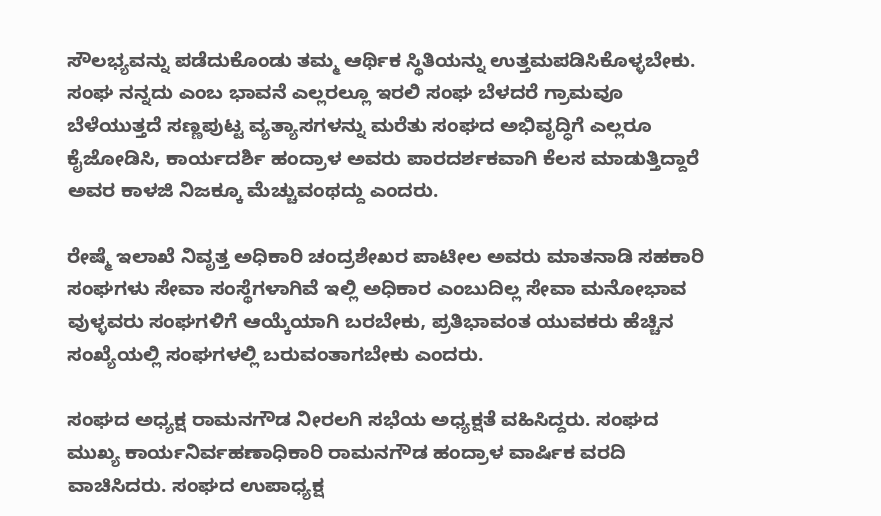ಸೌಲಭ್ಯವನ್ನು ಪಡೆದುಕೊಂಡು ತಮ್ಮ ಆರ್ಥಿಕ ಸ್ಥಿತಿಯನ್ನು ಉತ್ತಮಪಡಿಸಿಕೊಳ್ಳಬೇಕು. ಸಂಘ ನನ್ನದು ಎಂಬ ಭಾವನೆ ಎಲ್ಲರಲ್ಲೂ ಇರಲಿ ಸಂಘ ಬೆಳದರೆ ಗ್ರಾಮವೂ ಬೆಳೆಯುತ್ತದೆ ಸಣ್ಣಪುಟ್ಟ ವ್ಯತ್ಯಾಸಗಳನ್ನು ಮರೆತು ಸಂಘದ ಅಭಿವೃದ್ಧಿಗೆ ಎಲ್ಲರೂ ಕೈಜೋಡಿಸಿ, ಕಾರ್ಯದರ್ಶಿ ಹಂದ್ರಾಳ ಅವರು ಪಾರದರ್ಶಕವಾಗಿ ಕೆಲಸ ಮಾಡುತ್ತಿದ್ದಾರೆ ಅವರ ಕಾಳಜಿ ನಿಜಕ್ಕೂ ಮೆಚ್ಚುವಂಥದ್ದು ಎಂದರು.

ರೇಷ್ಮೆ ಇಲಾಖೆ ನಿವೃತ್ತ ಅಧಿಕಾರಿ ಚಂದ್ರಶೇಖರ ಪಾಟೀಲ ಅವರು ಮಾತನಾಡಿ ಸಹಕಾರಿ ಸಂಘಗಳು ಸೇವಾ ಸಂಸ್ಥೆಗಳಾಗಿವೆ ಇಲ್ಲಿ ಅಧಿಕಾರ ಎಂಬುದಿಲ್ಲ ಸೇವಾ ಮನೋಭಾವ ವುಳ್ಳವರು ಸಂಘಗಳಿಗೆ ಆಯ್ಕೆಯಾಗಿ ಬರಬೇಕು, ಪ್ರತಿಭಾವಂತ ಯುವಕರು ಹೆಚ್ಚಿನ ಸಂಖ್ಯೆಯಲ್ಲಿ ಸಂಘಗಳಲ್ಲಿ ಬರುವಂತಾಗಬೇಕು ಎಂದರು.

ಸಂಘದ ಅಧ್ಯಕ್ಷ ರಾಮನಗೌಡ ನೀರಲಗಿ ಸಭೆಯ ಅಧ್ಯಕ್ಷತೆ ವಹಿಸಿದ್ದರು. ಸಂಘದ ಮುಖ್ಯ ಕಾರ್ಯನಿರ್ವಹಣಾಧಿಕಾರಿ ರಾಮನಗೌಡ ಹಂದ್ರಾಳ ವಾರ್ಷಿಕ ವರದಿ ವಾಚಿಸಿದರು. ಸಂಘದ ಉಪಾಧ್ಯಕ್ಷ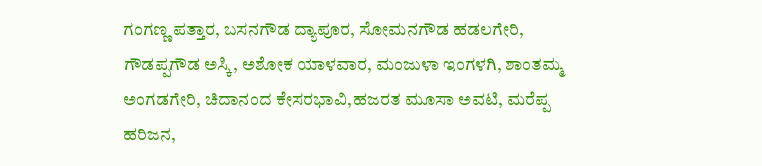ಗಂಗಣ್ಣ ಪತ್ತಾರ, ಬಸನಗೌಡ ದ್ಯಾಪೂರ, ಸೋಮನಗೌಡ ಹಡಲಗೇರಿ, ಗೌಡಪ್ಪಗೌಡ ಅಸ್ಕಿ, ಅಶೋಕ ಯಾಳವಾರ, ಮಂಜುಳಾ ಇಂಗಳಗಿ, ಶಾಂತಮ್ಮ ಅಂಗಡಗೇರಿ, ಚಿದಾನಂದ ಕೇಸರಭಾವಿ,ಹಜರತ ಮೂಸಾ ಅವಟಿ, ಮರೆಪ್ಪ ಹರಿಜನ,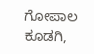ಗೋಪಾಲ ಕೂಡಗಿ,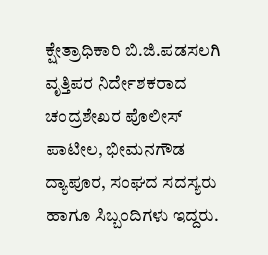ಕ್ಷೇತ್ರಾಧಿಕಾರಿ ಬಿ.ಜಿ.ಪಡಸಲಗಿ ವೃತ್ತಿಪರ ನಿರ್ದೇಶಕರಾದ ಚಂದ್ರಶೇಖರ ಪೊಲೀಸ್ ಪಾಟೀಲ, ಭೀಮನಗೌಡ ದ್ಯಾಪೂರ, ಸಂಘದ ಸದಸ್ಯರು ಹಾಗೂ ಸಿಬ್ಬಂದಿಗಳು ಇದ್ದರು.